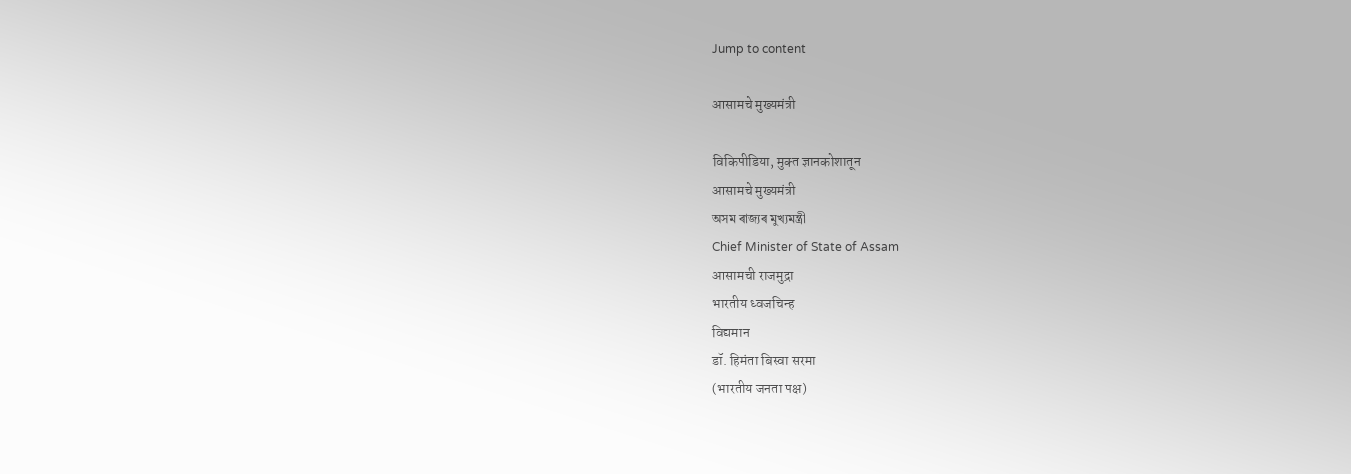Jump to content

आसामचे मुख्यमंत्री

विकिपीडिया, मुक्‍त ज्ञानकोशातून
आसामचे मुख्यमंत्री
অসম ৰাজ্যৰ মুখ্যমন্ত্ৰী
Chief Minister of State of Assam
आसामची राजमुद्रा
भारतीय ध्वजचिन्ह
विद्यमान
डॉ. हिमंता बिस्वा सरमा
(भारतीय जनता पक्ष)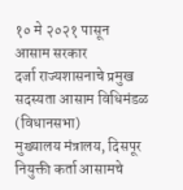१० मे २०२१ पासून
आसाम सरकार
दर्जा राज्यशासनाचे प्रमुख
सदस्यता आसाम विधिमंडळ (विधानसभा)
मुख्यालय मंत्रालय, दिसपूर
नियुक्ती कर्ता आसामचे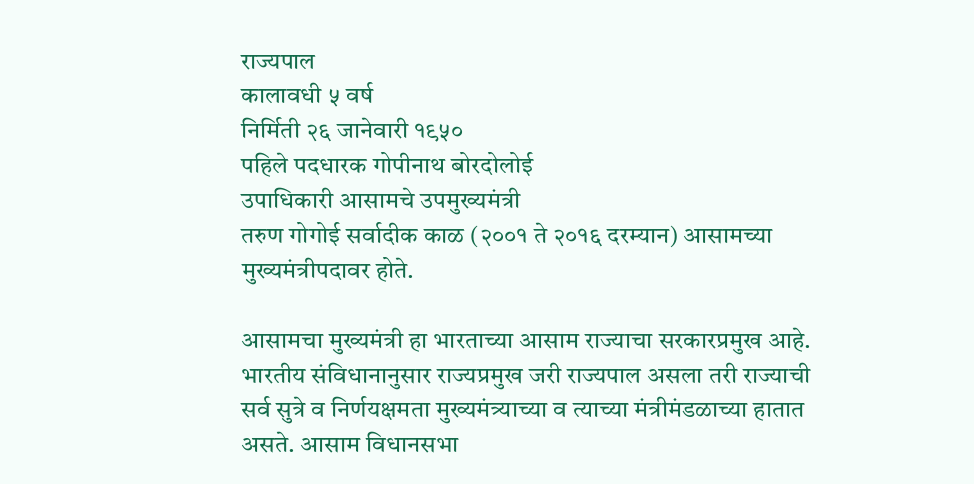राज्यपाल
कालावधी ५ वर्ष
निर्मिती २६ जानेवारी १९५०
पहिले पदधारक गोपीनाथ बोरदोलोई
उपाधिकारी आसामचे उपमुख्यमंत्री
तरुण गोगोई सर्वादीक काळ (२००१ ते २०१६ दरम्यान) आसामच्या मुख्यमंत्रीपदावर होते.

आसामचा मुख्यमंत्री हा भारताच्या आसाम राज्याचा सरकारप्रमुख आहे. भारतीय संविधानानुसार राज्यप्रमुख जरी राज्यपाल असला तरी राज्याची सर्व सुत्रे व निर्णयक्षमता मुख्यमंत्र्याच्या व त्याच्या मंत्रीमंडळाच्या हातात असते. आसाम विधानसभा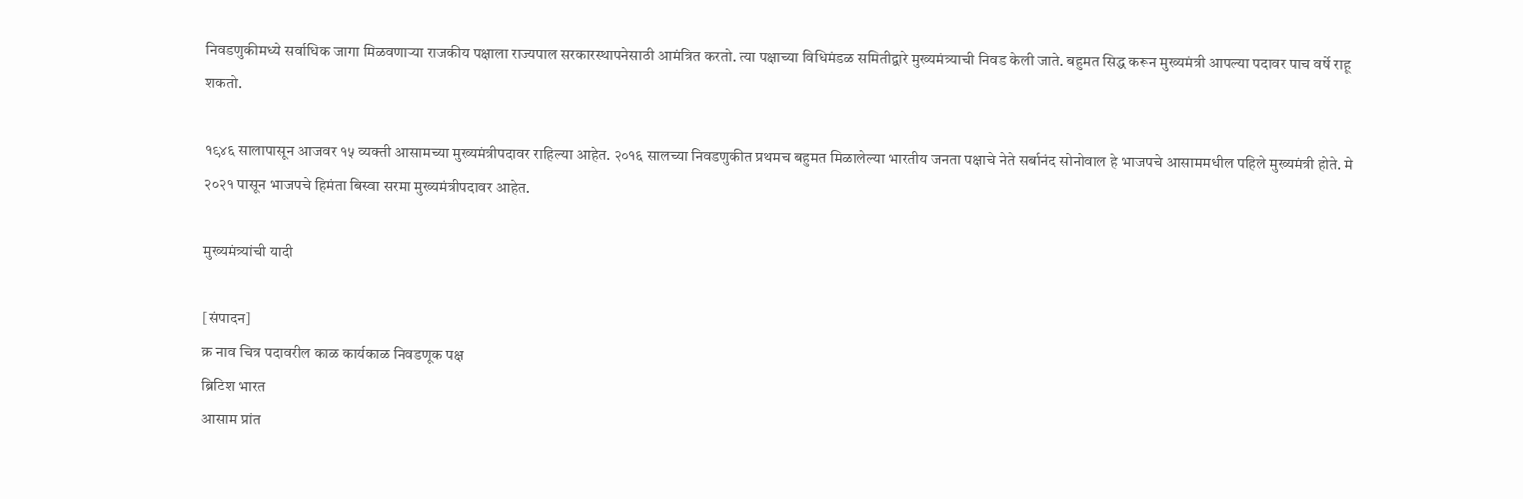निवडणुकीमध्ये सर्वाधिक जागा मिळवणाऱ्या राजकीय पक्षाला राज्यपाल सरकारस्थापनेसाठी आमंत्रित करतो. त्या पक्षाच्या विधिमंडळ समितीद्वारे मुख्यमंत्र्याची निवड केली जाते. बहुमत सिद्ध करून मुख्यमंत्री आपल्या पदावर पाच वर्षे राहू शकतो.

१९४६ सालापासून आजवर १५ व्यक्ती आसामच्या मुख्यमंत्रीपदावर राहिल्या आहेत. २०१६ सालच्या निवडणुकीत प्रथमच बहुमत मिळालेल्या भारतीय जनता पक्षाचे नेते सर्बानंद सोनोवाल हे भाजपचे आसाममधील पहिले मुख्यमंत्री होते. मे २०२१ पासून भाजपचे हिमंता बिस्वा सरमा मुख्यमंत्रीपदावर आहेत.

मुख्यमंत्र्यांची यादी

[संपादन]
क्र नाव चित्र पदावरील काळ कार्यकाळ निवडणूक पक्ष
ब्रिटिश भारत
आसाम प्रांत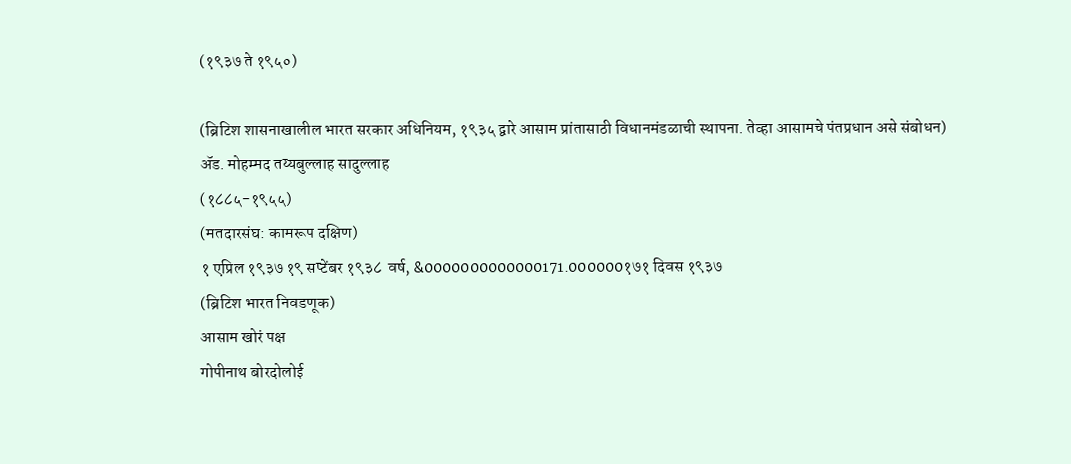(१९३७ ते १९५०)

(ब्रिटिश शासनाखालील भारत सरकार अधिनियम, १९३५ द्वारे आसाम प्रांतासाठी विधानमंडळाची स्थापना. तेव्हा आसामचे पंतप्रधान असे संबोधन)
ॲड. मोहम्मद तय्यबुल्लाह सादुल्लाह
(१८८५-१९५५)
(मतदारसंघ: कामरूप दक्षिण)
१ एप्रिल १९३७ १९ सप्टेंबर १९३८  वर्ष, &0000000000000171.000000१७१ दिवस १९३७
(ब्रिटिश भारत निवडणूक)
आसाम खोरं पक्ष
गोपीनाथ बोरदोलोई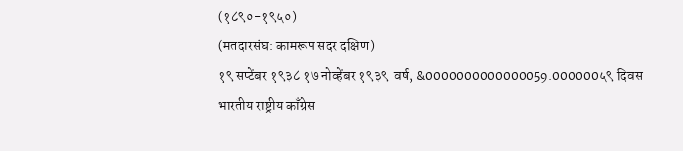(१८९०-१९५०)
(मतदारसंघ: कामरूप सदर दक्षिण)
१९ सप्टेंबर १९३८ १७ नोव्हेंबर १९३९  वर्ष, &0000000000000059.000000५९ दिवस भारतीय राष्ट्रीय काँग्रेस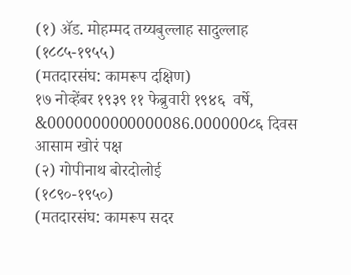(१) ॲड. मोहम्मद तय्यबुल्लाह सादुल्लाह
(१८८५-१९५५)
(मतदारसंघ: कामरूप दक्षिण)
१७ नोव्हेंबर १९३९ ११ फेब्रुवारी १९४६  वर्षे, &0000000000000086.000000८६ दिवस आसाम खोरं पक्ष
(२) गोपीनाथ बोरदोलोई
(१८९०-१९५०)
(मतदारसंघ: कामरूप सदर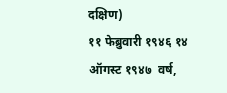दक्षिण)
११ फेब्रुवारी १९४६ १४ ऑगस्ट १९४७  वर्ष,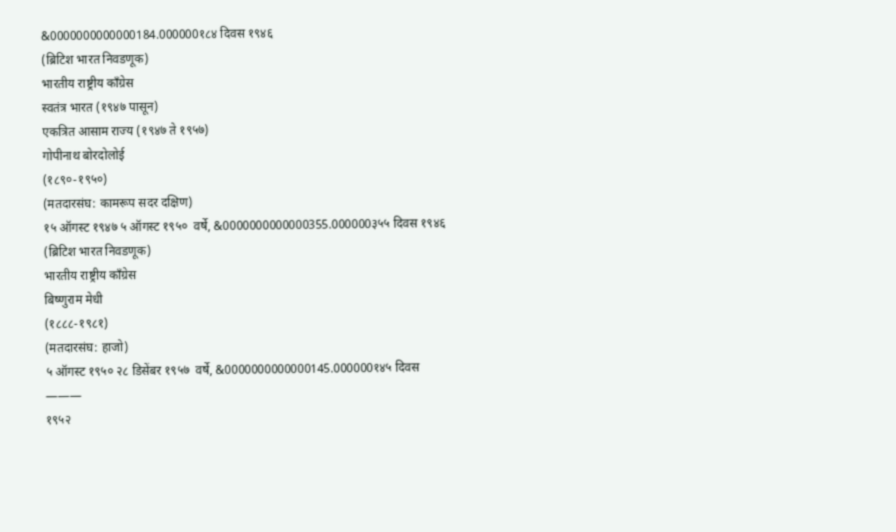&0000000000000184.000000१८४ दिवस १९४६
(ब्रिटिश भारत निवडणूक)
भारतीय राष्ट्रीय काँग्रेस
स्वतंत्र भारत (१९४७ पासून)
एकत्रित आसाम राज्य (१९४७ ते १९५७)
गोपीनाथ बोरदोलोई
(१८९०-१९५०)
(मतदारसंघ: कामरूप सदर दक्षिण)
१५ ऑगस्ट १९४७ ५ ऑगस्ट १९५०  वर्षे, &0000000000000355.000000३५५ दिवस १९४६
(ब्रिटिश भारत निवडणूक)
भारतीय राष्ट्रीय काँग्रेस
बिष्णुराम मेधी
(१८८८-१९८१)
(मतदारसंघ: हाजो)
५ ऑगस्ट १९५० २८ डिसेंबर १९५७  वर्षे, &0000000000000145.000000१४५ दिवस
———
१९५२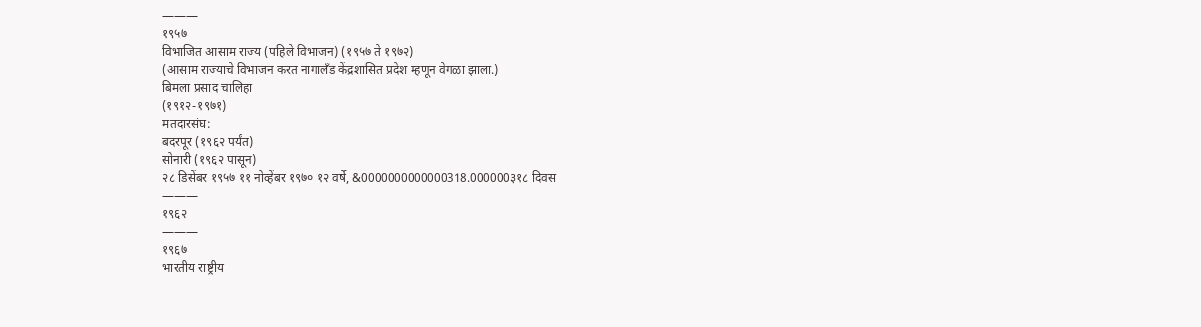———
१९५७
विभाजित आसाम राज्य (पहिले विभाजन) (१९५७ ते १९७२)
(आसाम राज्याचे विभाजन करत नागालँड केंद्रशासित प्रदेश म्हणून वेगळा झाला.)
बिमला प्रसाद चालिहा
(१९१२-१९७१)
मतदारसंघ:
बदरपूर (१९६२ पर्यंत)
सोनारी (१९६२ पासून)
२८ डिसेंबर १९५७ ११ नोव्हेंबर १९७० १२ वर्षे, &0000000000000318.000000३१८ दिवस
———
१९६२
———
१९६७
भारतीय राष्ट्रीय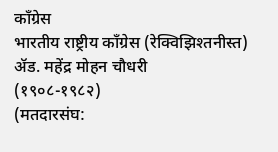काँग्रेस
भारतीय राष्ट्रीय काँग्रेस (रेक्विझिश्तनीस्त)
ॲड. महेंद्र मोहन चौधरी
(१९०८-१९८२)
(मतदारसंघ: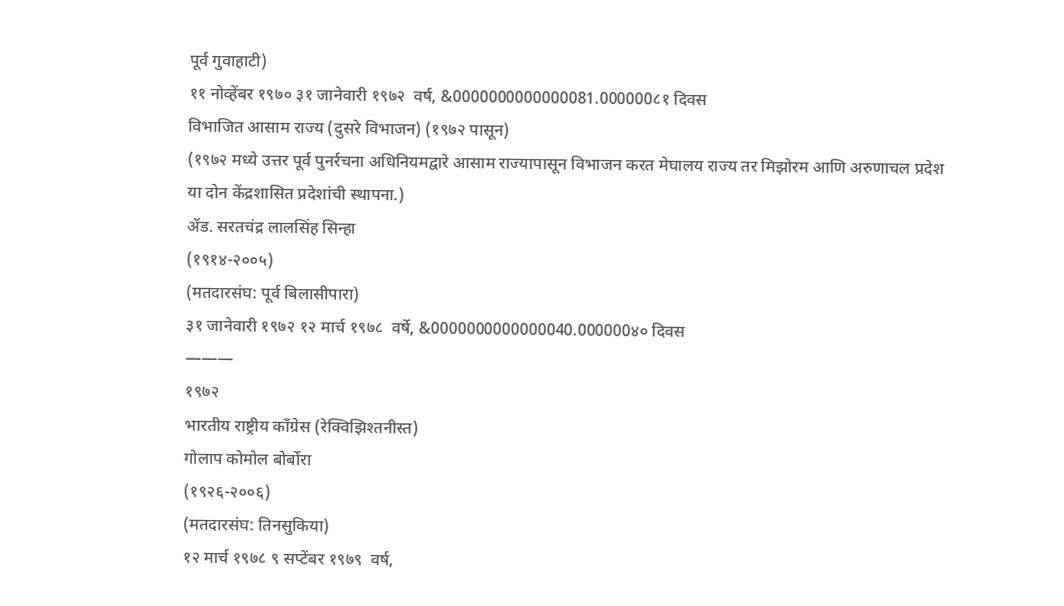पूर्व गुवाहाटी)
११ नोव्हेंबर १९७० ३१ जानेवारी १९७२  वर्ष, &0000000000000081.000000८१ दिवस
विभाजित आसाम राज्य (दुसरे विभाजन) (१९७२ पासून)
(१९७२ मध्ये उत्तर पूर्व पुनर्रचना अधिनियमद्वारे आसाम राज्यापासून विभाजन करत मेघालय राज्य तर मिझोरम आणि अरुणाचल प्रदेश या दोन केंद्रशासित प्रदेशांची स्थापना.)
ॲड. सरतचंद्र लालसिंह सिन्हा
(१९१४-२००५)
(मतदारसंघ: पूर्व बिलासीपारा)
३१ जानेवारी १९७२ १२ मार्च १९७८  वर्षे, &0000000000000040.000000४० दिवस
———
१९७२
भारतीय राष्ट्रीय काँग्रेस (रेक्विझिश्तनीस्त)
गोलाप कोमोल बोर्बोरा
(१९२६-२००६)
(मतदारसंघ: तिनसुकिया)
१२ मार्च १९७८ ९ सप्टेंबर १९७९  वर्ष,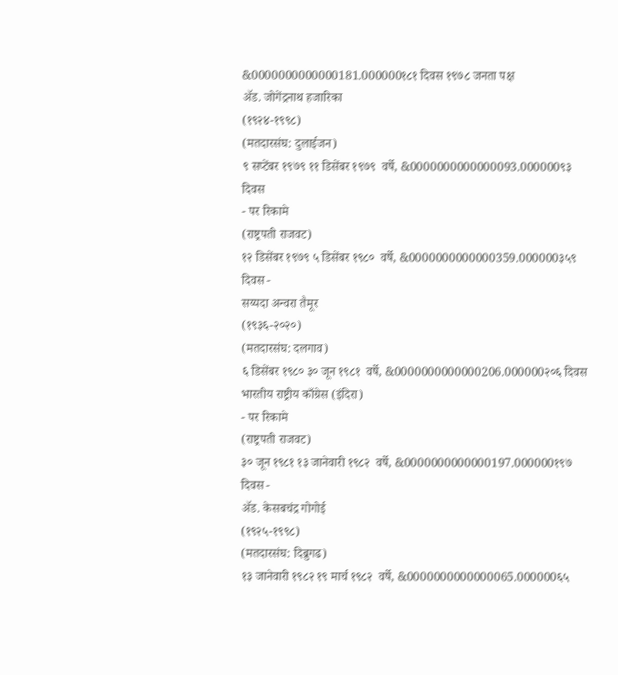&0000000000000181.000000१८१ दिवस १९७८ जनता पक्ष
ॲड. जोगेंद्रनाथ हजारिका
(१९२४-१९९८)
(मतदारसंघ: दुलाईजन)
९ सप्टेंबर १९७९ ११ डिसेंबर १९७९  वर्षे, &0000000000000093.000000९३ दिवस
- पर रिकामे
(राष्ट्रपती राजवट)
१२ डिसेंबर १९७९ ५ डिसेंबर १९८०  वर्षे, &0000000000000359.000000३५९ दिवस -
सय्यदा अन्वरा तैमूर
(१९३६-२०२०)
(मतदारसंघ: दलगाव)
६ डिसेंबर १९८० ३० जून १९८१  वर्षे, &0000000000000206.000000२०६ दिवस भारतीय राष्ट्रीय काँग्रेस (इंदिरा)
- पर रिकामे
(राष्ट्रपती राजवट)
३० जून १९८१ १३ जानेवारी १९८२  वर्षे, &0000000000000197.000000१९७ दिवस -
ॲड. केसबचंद्र गोगोई
(१९२५-१९९८)
(मतदारसंघ: दिब्रुगढ)
१३ जानेवारी १९८२ १९ मार्च १९८२  वर्षे, &0000000000000065.000000६५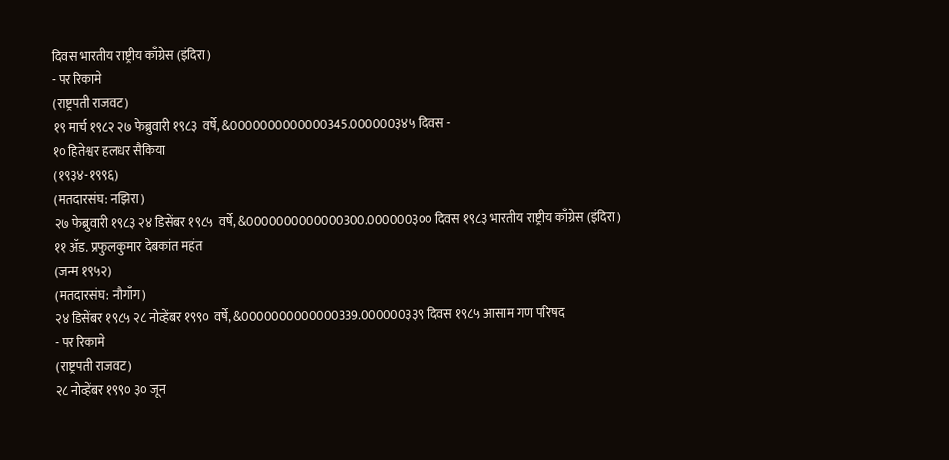दिवस भारतीय राष्ट्रीय काँग्रेस (इंदिरा)
- पर रिकामे
(राष्ट्रपती राजवट)
१९ मार्च १९८२ २७ फेब्रुवारी १९८३  वर्षे, &0000000000000345.000000३४५ दिवस -
१० हितेश्वर हलधर सैकिया
(१९३४-१९९६)
(मतदारसंघ: नझिरा)
२७ फेब्रुवारी १९८३ २४ डिसेंबर १९८५  वर्षे, &0000000000000300.000000३०० दिवस १९८३ भारतीय राष्ट्रीय काँग्रेस (इंदिरा)
११ ॲड. प्रफुलकुमार देबकांत महंत
(जन्म १९५२)
(मतदारसंघ: नौगाँग)
२४ डिसेंबर १९८५ २८ नोव्हेंबर १९९०  वर्षे, &0000000000000339.000000३३९ दिवस १९८५ आसाम गण परिषद
- पर रिकामे
(राष्ट्रपती राजवट)
२८ नोव्हेंबर १९९० ३० जून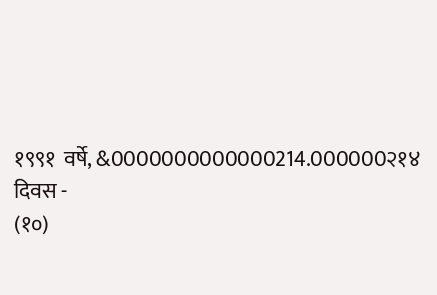१९९१  वर्षे, &0000000000000214.000000२१४ दिवस -
(१०)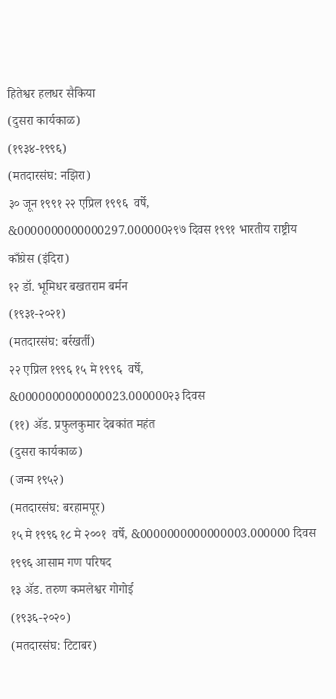हितेश्वर हलधर सैकिया
(दुसरा कार्यकाळ)
(१९३४-१९९६)
(मतदारसंघ: नझिरा)
३० जून १९९१ २२ एप्रिल १९९६  वर्षे, &0000000000000297.000000२९७ दिवस १९९१ भारतीय राष्ट्रीय काँग्रेस (इंदिरा)
१२ डॉ. भूमिधर बखतराम बर्मन
(१९३१-२०२१)
(मतदारसंघ: बर्रखर्ती)
२२ एप्रिल १९९६ १५ मे १९९६  वर्षे, &0000000000000023.000000२३ दिवस
(११) ॲड. प्रफुलकुमार देबकांत महंत
(दुसरा कार्यकाळ)
(जन्म १९५२)
(मतदारसंघ: बरहामपूर)
१५ मे १९९६ १८ मे २००१  वर्षे, &0000000000000003.000000 दिवस १९९६ आसाम गण परिषद
१३ ॲड. तरुण कमलेश्वर गोगोई
(१९३६-२०२०)
(मतदारसंघ: टिटाबर)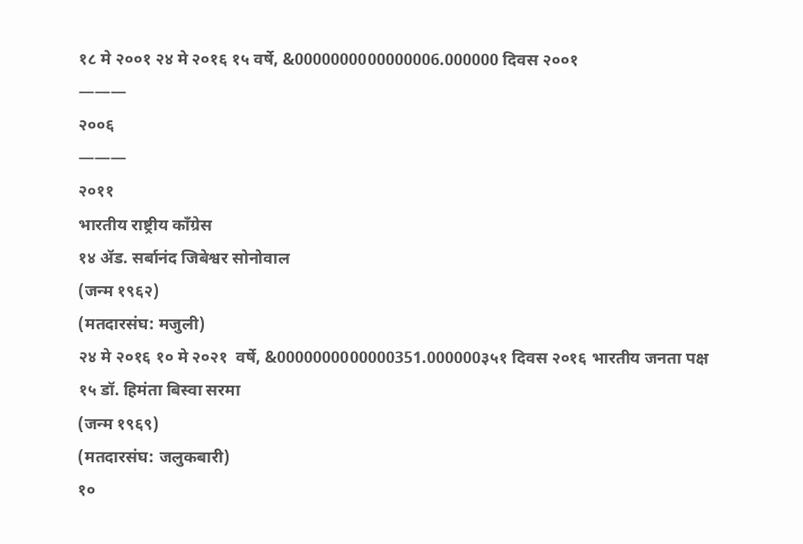१८ मे २००१ २४ मे २०१६ १५ वर्षे, &0000000000000006.000000 दिवस २००१
———
२००६
———
२०११
भारतीय राष्ट्रीय काँग्रेस
१४ ॲड. सर्बानंद जिबेश्वर सोनोवाल
(जन्म १९६२)
(मतदारसंघ: मजुली)
२४ मे २०१६ १० मे २०२१  वर्षे, &0000000000000351.000000३५१ दिवस २०१६ भारतीय जनता पक्ष
१५ डॉ. हिमंता बिस्वा सरमा
(जन्म १९६९)
(मतदारसंघ: जलुकबारी)
१०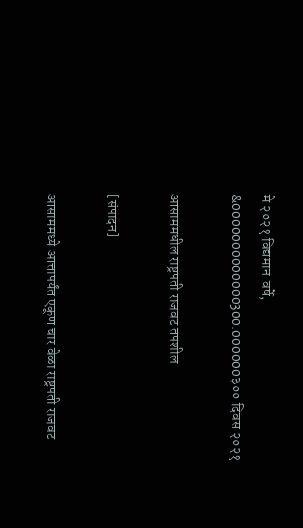मे २०२१ विद्यमान  वर्षे, &0000000000000300.000000३०० दिवस २०२१

आसाममधील राष्ट्रपती राजवट तपशील

[संपादन]

आसाममध्ये आत्तापर्यंत एकूण चार वेळा राष्ट्रपती राजवट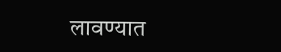लावण्यात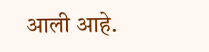आली आहे.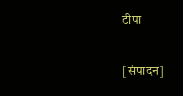टीपा

[संपादन]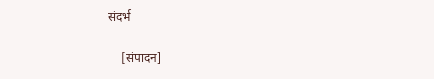संदर्भ

    [संपादन]